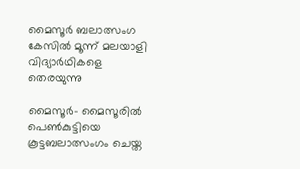മൈസൂർ ബലാത്സംഗ കേസില്‍ മൂന്ന് മലയാളി വിദ്യാർഥികളെ തെരയുന്നു

മൈസൂര്‍- മൈസൂരില്‍ പെണ്‍കുട്ടിയെ കൂട്ടബലാത്സംഗം ചെയ്ത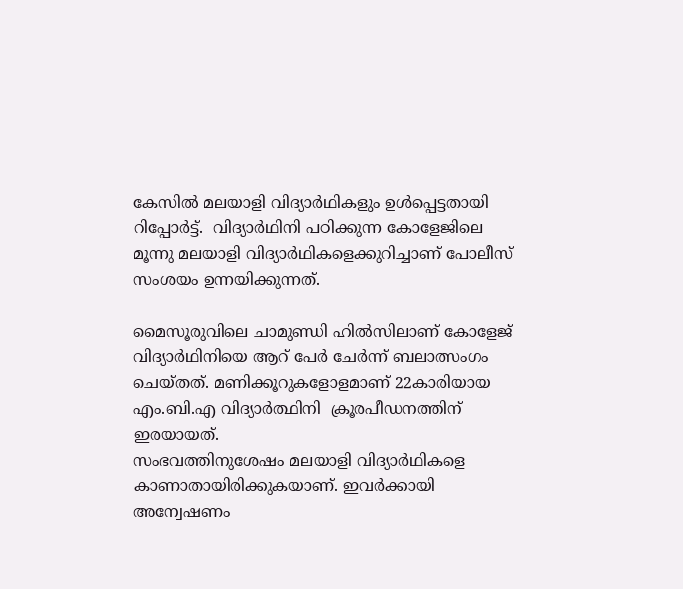കേസില്‍ മലയാളി വിദ്യാര്‍ഥികളും ഉള്‍പ്പെട്ടതായി റിപ്പോർട്ട്.  വിദ്യാർഥിനി പഠിക്കുന്ന കോളേജിലെ മൂന്നു മലയാളി വിദ്യാര്‍ഥികളെക്കുറിച്ചാണ് പോലീസ് സംശയം ഉന്നയിക്കുന്നത്.

മൈസൂരുവിലെ ചാമുണ്ഡി ഹില്‍സിലാണ് കോളേജ് വിദ്യാര്‍ഥിനിയെ ആറ് പേര്‍ ചേര്‍ന്ന് ബലാത്സംഗം ചെയ്തത്. മണിക്കൂറുകളോളമാണ് 22കാരിയായ എം.ബി.എ വിദ്യാര്‍ത്ഥിനി  ക്രൂരപീഡനത്തിന് ഇരയായത്.
സംഭവത്തിനുശേഷം മലയാളി വിദ്യാര്‍ഥികളെ കാണാതായിരിക്കുകയാണ്. ഇവര്‍ക്കായി അന്വേഷണം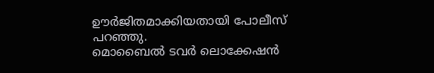ഊർജിതമാക്കിയതായി പോലീസ് പറഞ്ഞു.
മൊബൈല്‍ ടവര്‍ ലൊക്കേഷന്‍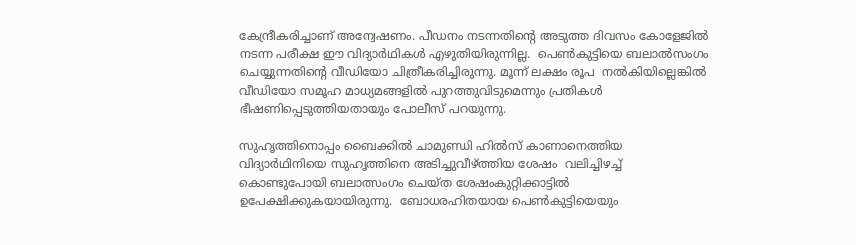കേന്ദ്രീകരിച്ചാണ് അന്വേഷണം. പീഡനം നടന്നതിന്‍റെ അടുത്ത ദിവസം കോളേജില്‍ നടന്ന പരീക്ഷ ഈ വിദ്യാര്‍ഥികള്‍ എഴുതിയിരുന്നില്ല.  പെണ്‍കുട്ടിയെ ബലാല്‍സംഗം ചെയ്യുന്നതിന്റെ വീഡിയോ ചിത്രീകരിച്ചിരുന്നു. മൂന്ന് ലക്ഷം രൂപ  നല്‍കിയില്ലെങ്കില്‍ വീഡിയോ സമൂഹ മാധ്യമങ്ങളില്‍ പുറത്തുവിടുമെന്നും പ്രതികള്‍ ഭീഷണിപ്പെടുത്തിയതായും പോലീസ് പറയുന്നു.

സുഹൃത്തിനൊപ്പം ബൈക്കില്‍ ചാമുണ്ഡി ഹില്‍സ് കാണാനെത്തിയ വിദ്യാര്‍ഥിനിയെ സുഹൃത്തിനെ അടിച്ചുവീഴ്ത്തിയ ശേഷം  വലിച്ചിഴച്ച് കൊണ്ടുപോയി ബലാത്സംഗം ചെയ്ത ശേഷംകുറ്റിക്കാട്ടില്‍ ഉപേക്ഷിക്കുകയായിരുന്നു.  ബോധരഹിതയായ പെണ്‍കുട്ടിയെയും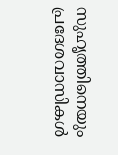സുഹൃത്തിനെയും പ്രദേശവാസികള്‍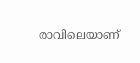രാവിലെയാണ്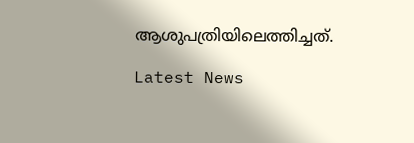ആശുപത്രിയിലെത്തിച്ചത്.

Latest News